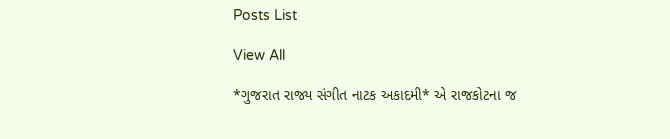Posts List

View All

*ગુજરાત રાજ્ય સંગીત નાટક અકાદમી* એ રાજકોટના જ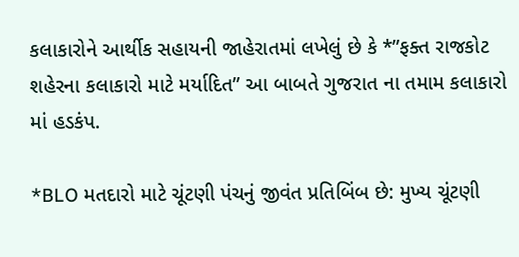કલાકારોને આર્થીક સહાયની જાહેરાતમાં લખેલું છે કે *”ફક્ત રાજકોટ શહેરના કલાકારો માટે મર્યાદિત” આ બાબતે ગુજરાત ના તમામ કલાકારો માં હડકંપ.

*BLO મતદારો માટે ચૂંટણી પંચનું જીવંત પ્રતિબિંબ છે: મુખ્ય ચૂંટણી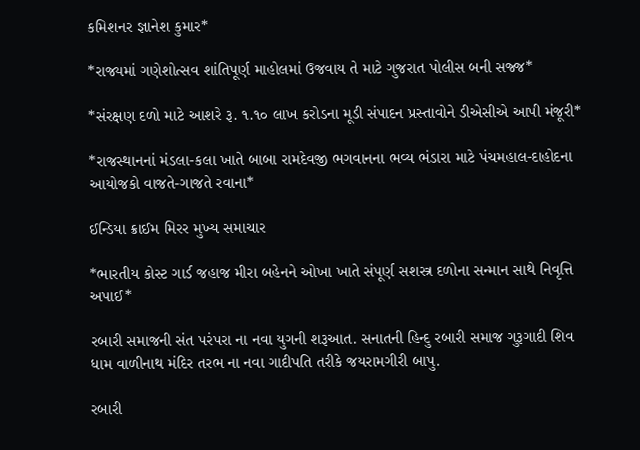કમિશનર જ્ઞાનેશ કુમાર*

*રાજ્યમાં ગણેશોત્સવ શાંતિપૂર્ણ માહોલમાં ઉજવાય તે માટે ગુજરાત પોલીસ બની સજ્જ*

*સંરક્ષણ દળો માટે આશરે રૂ. ૧.૧૦ લાખ કરોડના મૂડી સંપાદન પ્રસ્તાવોને ડીએસીએ આપી મંજૂરી*

*રાજસ્થાનનાં મંડલા-કલા ખાતે બાબા રામદેવજી ભગવાનના ભવ્ય ભંડારા માટે પંચમહાલ-દાહોદના આયોજકો વાજતે-ગાજતે રવાના*

ઈન્ડિયા ક્રાઈમ મિરર મુખ્ય સમાચાર

*ભારતીય કોસ્ટ ગાર્ડ જહાજ મીરા બહેનને ઓખા ખાતે સંપૂર્ણ સશસ્ત્ર દળોના સન્માન સાથે નિવૃત્તિ અપાઈ*

રબારી સમાજની સંત પરંપરા ના નવા યુગની શરૂઆત. સનાતની હિન્દુ રબારી સમાજ ગુરૂગાદી શિવ ધામ વાળીનાથ મંદિર તરભ ના નવા ગાદીપતિ તરીકે જયરામગીરી બાપુ.

રબારી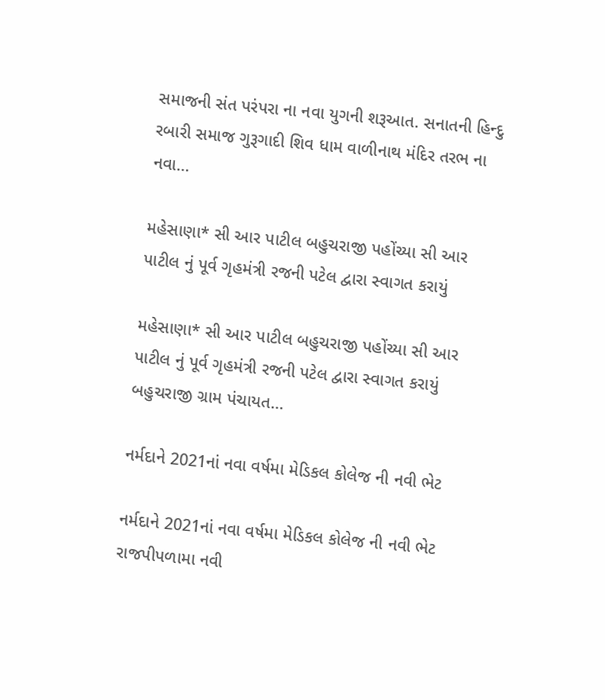સમાજની સંત પરંપરા ના નવા યુગની શરૂઆત. સનાતની હિન્દુ રબારી સમાજ ગુરૂગાદી શિવ ધામ વાળીનાથ મંદિર તરભ ના નવા…

મહેસાણા* સી આર પાટીલ બહુચરાજી પહોંચ્યા સી આર પાટીલ નું પૂર્વ ગૃહમંત્રી રજની પટેલ દ્વારા સ્વાગત કરાયું

મહેસાણા* સી આર પાટીલ બહુચરાજી પહોંચ્યા સી આર પાટીલ નું પૂર્વ ગૃહમંત્રી રજની પટેલ દ્વારા સ્વાગત કરાયું બહુચરાજી ગ્રામ પંચાયત…

નર્મદાને 2021નાં નવા વર્ષમા મેડિકલ કોલેજ ની નવી ભેટ

નર્મદાને 2021નાં નવા વર્ષમા મેડિકલ કોલેજ ની નવી ભેટ રાજપીપળામા નવી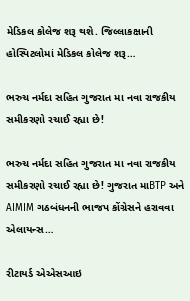મેડિકલ કોલેજ શરૂ થશે. જિલ્લાકક્ષાની હોસ્પિટલોમાં મેડિકલ કોલેજ શરૂ…

ભરુચ નર્મદા સહિત ગુજરાત મા નવા રાજકીય સમીકરણો રચાઈ રહ્યા છે!

ભરુચ નર્મદા સહિત ગુજરાત મા નવા રાજકીય સમીકરણો રચાઈ રહ્યા છે! ગુજરાત માBTP અને AIMIM ગઠબંધનની ભાજપ કોંગ્રેસને હરાવવા એલાયન્સ…

રીટાયર્ડ એએસઆઇ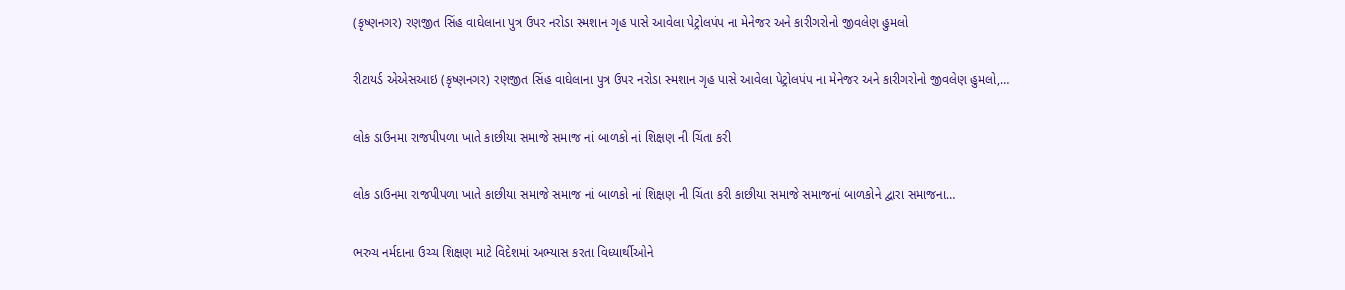(કૃષ્ણનગર) રણજીત સિંહ વાઘેલાના પુત્ર ઉપર નરોડા સ્મશાન ગૃહ પાસે આવેલા પેટ્રોલપંપ ના મેનેજર અને કારીગરોનો જીવલેણ હુમલો

રીટાયર્ડ એએસઆઇ (કૃષ્ણનગર) રણજીત સિંહ વાઘેલાના પુત્ર ઉપર નરોડા સ્મશાન ગૃહ પાસે આવેલા પેટ્રોલપંપ ના મેનેજર અને કારીગરોનો જીવલેણ હુમલો,…

લોક ડાઉનમા રાજપીપળા ખાતે કાછીયા સમાજે સમાજ નાં બાળકો નાં શિક્ષણ ની ચિંતા કરી

લોક ડાઉનમા રાજપીપળા ખાતે કાછીયા સમાજે સમાજ નાં બાળકો નાં શિક્ષણ ની ચિંતા કરી કાછીયા સમાજે સમાજનાં બાળકોને દ્વારા સમાજના…

ભરુચ નર્મદાના ઉચ્ચ શિક્ષણ માટે વિદેશમાં અભ્યાસ કરતા વિધ્યાર્થીઓને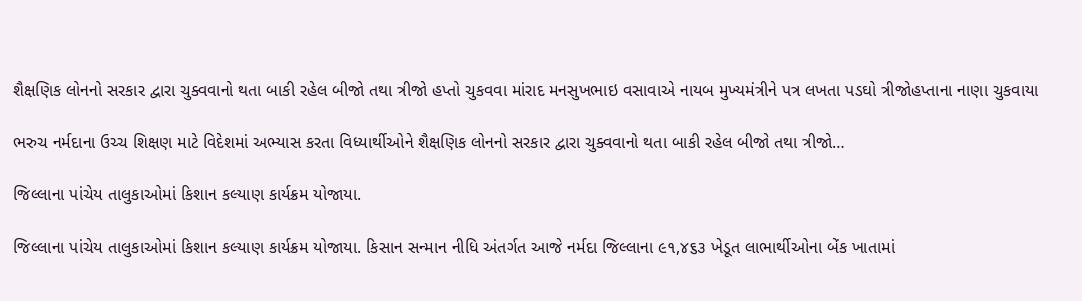શૈક્ષણિક લોનનો સરકાર દ્વારા ચુક્વવાનો થતા બાકી રહેલ બીજો તથા ત્રીજો હપ્તો ચુકવવા માંરાદ મનસુખભાઇ વસાવાએ નાયબ મુખ્યમંત્રીને પત્ર લખતા પડઘો ત્રીજોહપ્તાના નાણા ચુકવાયા

ભરુચ નર્મદાના ઉચ્ચ શિક્ષણ માટે વિદેશમાં અભ્યાસ કરતા વિધ્યાર્થીઓને શૈક્ષણિક લોનનો સરકાર દ્વારા ચુક્વવાનો થતા બાકી રહેલ બીજો તથા ત્રીજો…

જિલ્લાના પાંચેય તાલુકાઓમાં કિશાન કલ્યાણ કાર્યક્રમ યોજાયા.

જિલ્લાના પાંચેય તાલુકાઓમાં કિશાન કલ્યાણ કાર્યક્રમ યોજાયા. કિસાન સન્માન નીધિ અંતર્ગત આજે નર્મદા જિલ્લાના ૯૧,૪૬૩ ખેડૂત લાભાર્થીઓના બેંક ખાતામાં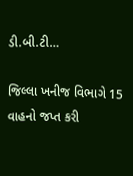ડી.બી.ટી…

જિલ્લા ખનીજ વિભાગે 15 વાહનો જપ્ત કરી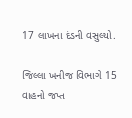17 લાખના દંડની વસુલ્યો.

જિલ્લા ખનીજ વિભાગે 15 વાહનો જપ્ત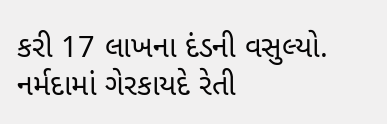કરી 17 લાખના દંડની વસુલ્યો. નર્મદામાં ગેરકાયદે રેતી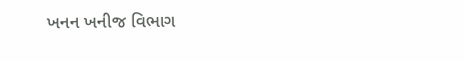ખનન ખનીજ વિભાગ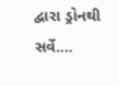દ્વારા ડ્રોનથી સર્વે.…